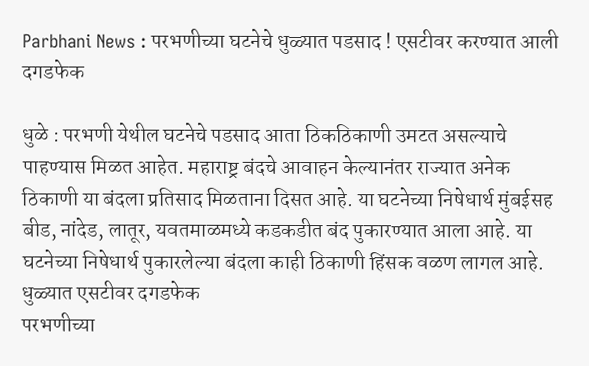Parbhani News : परभणीच्या घटनेचे धुळ्यात पडसाद ! एसटीवर करण्यात आली दगडफेक

धुळे : परभणी येथील घटनेचे पडसाद आता ठिकठिकाणी उमटत असल्याचे पाहण्यास मिळत आहेत. महाराष्ट्र बंदचे आवाहन केल्यानंतर राज्यात अनेक ठिकाणी या बंदला प्रतिसाद मिळताना दिसत आहे. या घटनेच्या निषेधार्थ मुंबईसह बीड, नांदेड, लातूर, यवतमाळमध्ये कडकडीत बंद पुकारण्यात आला आहे. या घटनेच्या निषेधार्थ पुकारलेल्या बंदला काही ठिकाणी हिंसक वळण लागल आहे.
धुळ्यात एसटीवर दगडफेक
परभणीच्या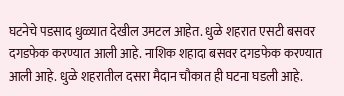घटनेचे पडसाद धुळ्यात देखील उमटल आहेत. धुळे शहरात एसटी बसवर दगडफेक करण्यात आली आहे. नाशिक शहादा बसवर दगडफेक करण्यात आली आहे. धुळे शहरातील दसरा मैदान चौकात ही घटना घडली आहे.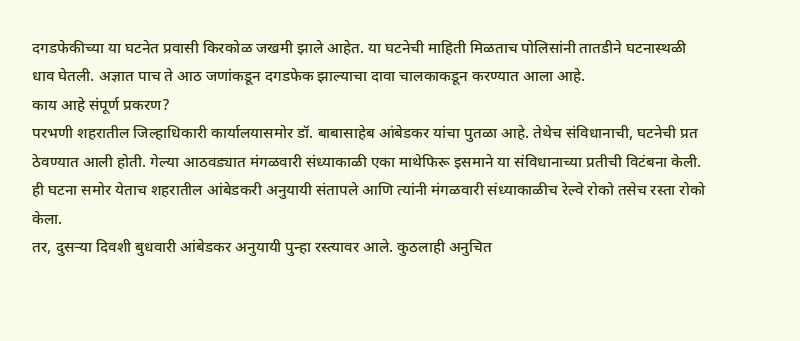दगडफेकीच्या या घटनेत प्रवासी किरकोळ जखमी झाले आहेत. या घटनेची माहिती मिळताच पोलिसांनी तातडीने घटनास्थळी धाव घेतली. अज्ञात पाच ते आठ जणांकडून दगडफेक झाल्याचा दावा चालकाकडून करण्यात आला आहे.
काय आहे संपूर्ण प्रकरण?
परभणी शहरातील जिल्हाधिकारी कार्यालयासमोर डॉ. बाबासाहेब आंबेडकर यांचा पुतळा आहे. तेथेच संविधानाची, घटनेची प्रत ठेवण्यात आली होती. गेल्या आठवड्यात मंगळवारी संध्याकाळी एका माथेफिरू इसमाने या संविधानाच्या प्रतीची विटंबना केली. ही घटना समोर येताच शहरातील आंबेडकरी अनुयायी संतापले आणि त्यांनी मंगळवारी संध्याकाळीच रेल्वे रोको तसेच रस्ता रोको केला.
तर, दुसऱ्या दिवशी बुधवारी आंबेडकर अनुयायी पुन्हा रस्त्यावर आले. कुठलाही अनुचित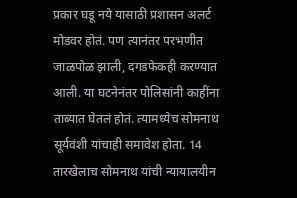प्रकार घडू नये यासाठी प्रशासन अलर्ट मोडवर होतं. पण त्यानंतर परभणीत जाळपोळ झाली, दगडफेकही करण्यात आली. या घटनेनंतर पोलिसांनी काहींना ताब्यात घेतलं होतं. त्यामध्येच सोमनाथ सूर्यवंशी यांचाही समावेश होता. 14 तारखेलाच सोमनाथ यांची न्यायालयीन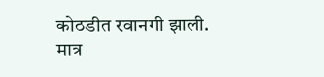कोठडीत रवानगी झाली.
मात्र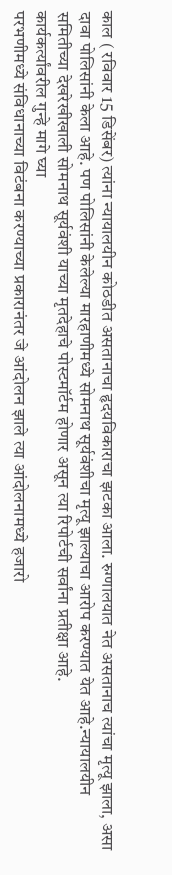काल ( रविवार 15 डिसेंबर) त्यांना न्यायालयीन कोठडीत असतानाचा हृदयविकाराचा झटका आला. रुग्णालयात नेत असतानाच त्यांचा मृत्यू झाला, असा दावा पोलिसांनी केला आहे. पण पोलिसांनी केलेल्या मारहाणीमध्ये सोमनाथ सूर्यवंशीचा मृत्यू झाल्याचा आरोप करण्यात येत आहे.न्यायालयीन समितीच्या देखरेखीखाली सोमनाथ सूर्यवंशी याच्या मृतदेहाचे पोस्टमॉर्टम होणार असून त्या रिपोर्टची सर्वांना प्रतीक्षा आहे.
कार्यकर्त्यांवरील गुन्हे मागे घ्या
परभणीमध्ये संविधानाच्या विटंबना करण्याच्या प्रकारानंतर जे आंदोलन झाले त्या आंदोलनामध्ये हजारो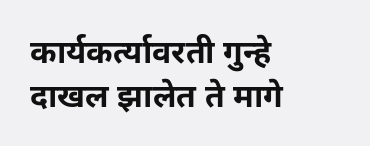कार्यकर्त्यावरती गुन्हे दाखल झालेत ते मागे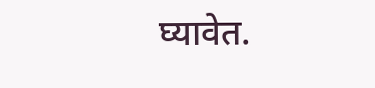घ्यावेत.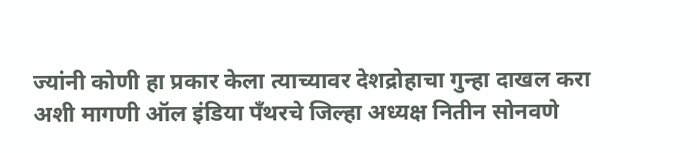ज्यांनी कोणी हा प्रकार केला त्याच्यावर देशद्रोहाचा गुन्हा दाखल करा अशी मागणी ऑल इंडिया पँथरचे जिल्हा अध्यक्ष नितीन सोनवणे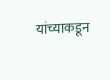यांच्याकडून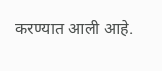करण्यात आली आहे.